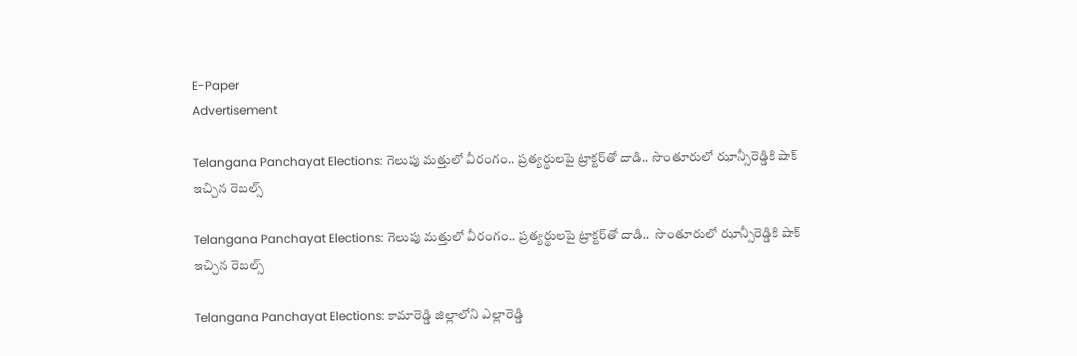E-Paper
Advertisement

Telangana Panchayat Elections: గెలుపు మత్తులో వీరంగం.. ప్రత్యర్థులపై ట్రాక్టర్‌తో దాడి.. సొంతూరులో ఝాన్సీరెడ్డికి షాక్ ఇచ్చిన రెబల్స్

Telangana Panchayat Elections: గెలుపు మత్తులో వీరంగం.. ప్రత్యర్థులపై ట్రాక్టర్‌తో దాడి..  సొంతూరులో ఝాన్సీరెడ్డికి షాక్ ఇచ్చిన రెబల్స్

Telangana Panchayat Elections: కామారెడ్డి జిల్లాలోని ఎల్లారెడ్డి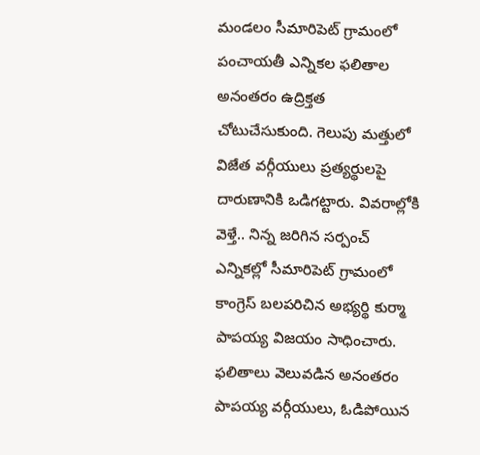మండలం సీమారిపెట్ గ్రామంలో పంచాయతీ ఎన్నికల ఫలితాల అనంతరం ఉద్రిక్తత చోటుచేసుకుంది. గెలుపు మత్తులో విజేత వర్గీయులు ప్రత్యర్థులపై దారుణానికి ఒడిగట్టారు. వివరాల్లోకి వెళ్తే.. నిన్న జరిగిన సర్పంచ్ ఎన్నికల్లో సీమారిపెట్‌ గ్రామంలో కాంగ్రెస్ బలపరిచిన అభ్యర్థి కుర్మా పాపయ్య విజయం సాధించారు. ఫలితాలు వెలువడిన అనంతరం పాపయ్య వర్గీయులు, ఓడిపోయిన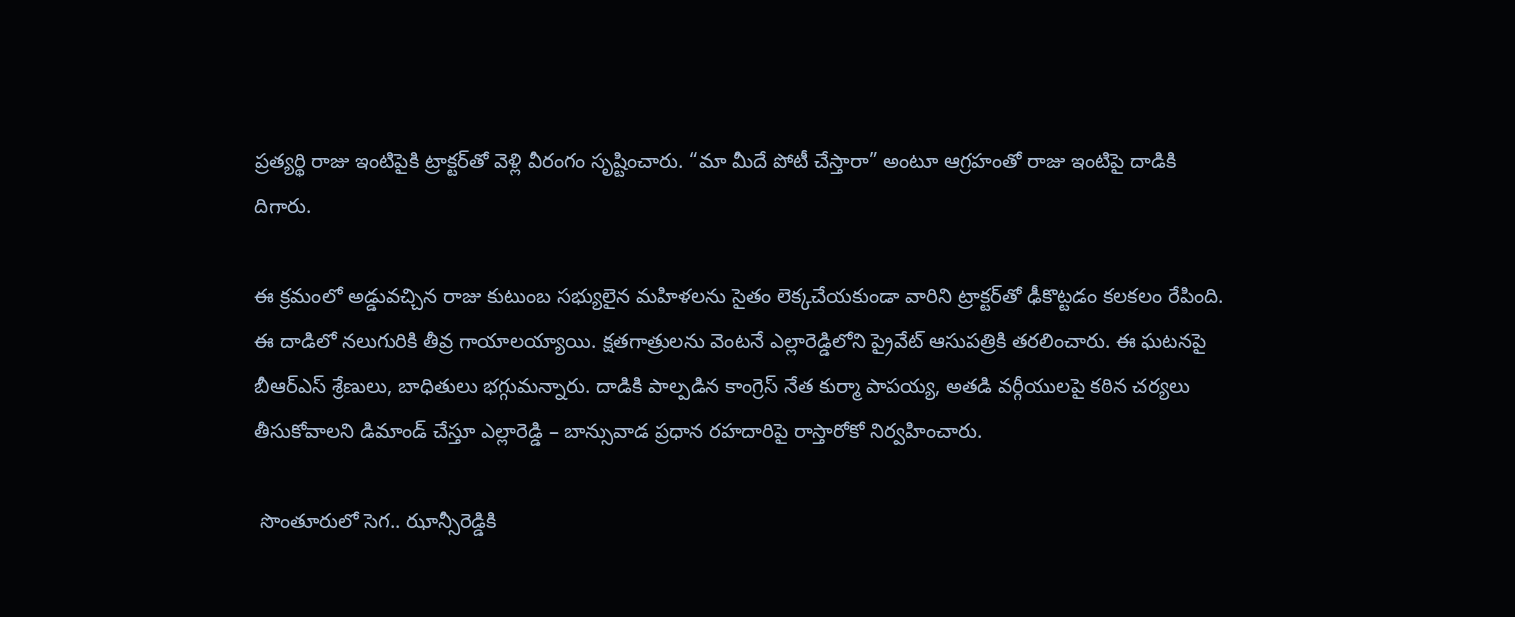ప్రత్యర్థి రాజు ఇంటిపైకి ట్రాక్టర్‌తో వెళ్లి వీరంగం సృష్టించారు. “మా మీదే పోటీ చేస్తారా” అంటూ ఆగ్రహంతో రాజు ఇంటిపై దాడికి దిగారు.

ఈ క్రమంలో అడ్డువచ్చిన రాజు కుటుంబ సభ్యులైన మహిళలను సైతం లెక్కచేయకుండా వారిని ట్రాక్టర్‌తో ఢీకొట్టడం కలకలం రేపింది. ఈ దాడిలో నలుగురికి తీవ్ర గాయాలయ్యాయి. క్షతగాత్రులను వెంటనే ఎల్లారెడ్డిలోని ప్రైవేట్ ఆసుపత్రికి తరలించారు. ఈ ఘటనపై బీఆర్ఎస్ శ్రేణులు, బాధితులు భగ్గుమన్నారు. దాడికి పాల్పడిన కాంగ్రెస్ నేత కుర్మా పాపయ్య, అతడి వర్గీయులపై కఠిన చర్యలు తీసుకోవాలని డిమాండ్ చేస్తూ ఎల్లారెడ్డి – బాన్సువాడ ప్రధాన రహదారిపై రాస్తారోకో నిర్వహించారు.

 సొంతూరులో సెగ.. ఝాన్సీరెడ్డికి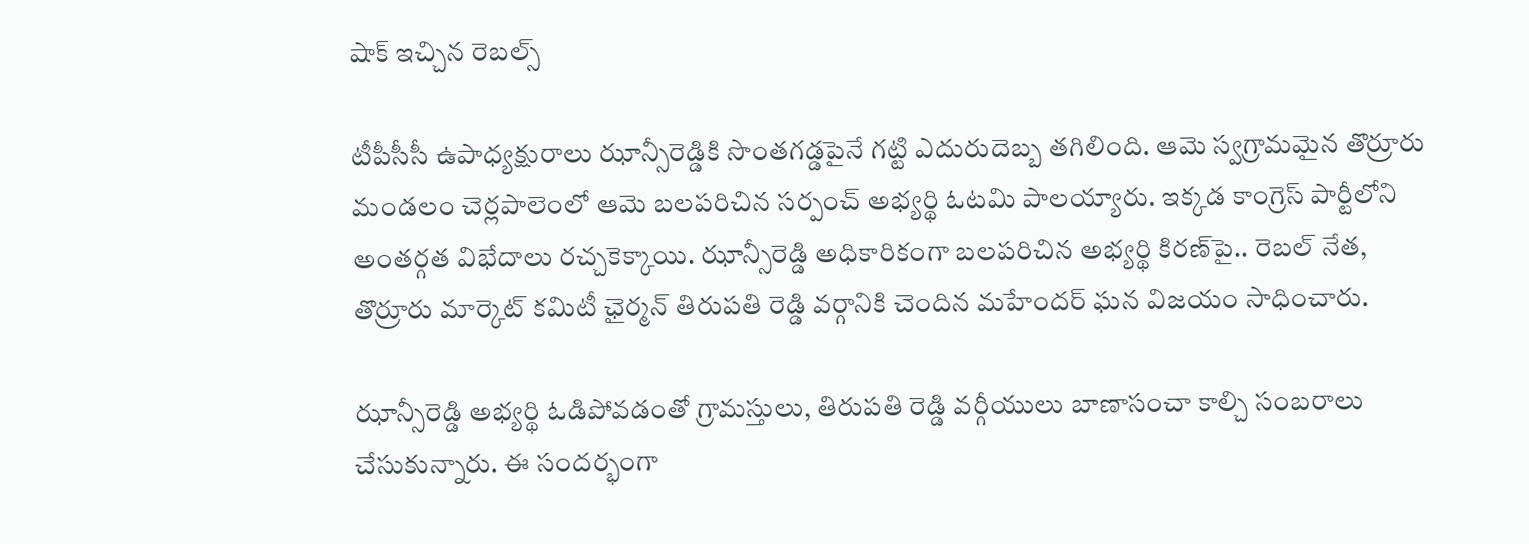షాక్ ఇచ్చిన రెబల్స్

టీపీసీసీ ఉపాధ్యక్షురాలు ఝాన్సీరెడ్డికి సొంతగడ్డపైనే గట్టి ఎదురుదెబ్బ తగిలింది. ఆమె స్వగ్రామమైన తొర్రూరు మండలం చెర్లపాలెంలో ఆమె బలపరిచిన సర్పంచ్ అభ్యర్థి ఓటమి పాలయ్యారు. ఇక్కడ కాంగ్రెస్ పార్టీలోని అంతర్గత విభేదాలు రచ్చకెక్కాయి. ఝాన్సీరెడ్డి అధికారికంగా బలపరిచిన అభ్యర్థి కిరణ్‌పై.. రెబల్ నేత, తొర్రూరు మార్కెట్ కమిటీ ఛైర్మన్ తిరుపతి రెడ్డి వర్గానికి చెందిన మహేందర్ ఘన విజయం సాధించారు.

ఝాన్సీరెడ్డి అభ్యర్థి ఓడిపోవడంతో గ్రామస్తులు, తిరుపతి రెడ్డి వర్గీయులు బాణాసంచా కాల్చి సంబరాలు చేసుకున్నారు. ఈ సందర్భంగా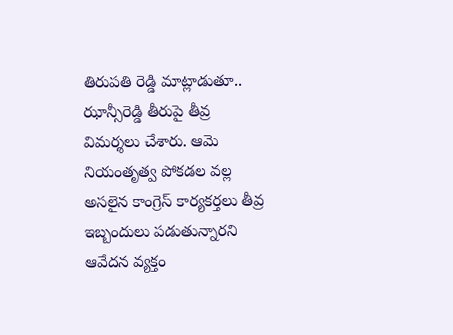తిరుపతి రెడ్డి మాట్లాడుతూ.. ఝాన్సీరెడ్డి తీరుపై తీవ్ర విమర్శలు చేశారు. ఆమె నియంతృత్వ పోకడల వల్ల అసలైన కాంగ్రెస్ కార్యకర్తలు తీవ్ర ఇబ్బందులు పడుతున్నారని ఆవేదన వ్యక్తం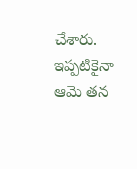చేశారు. ఇప్పటికైనా ఆమె తన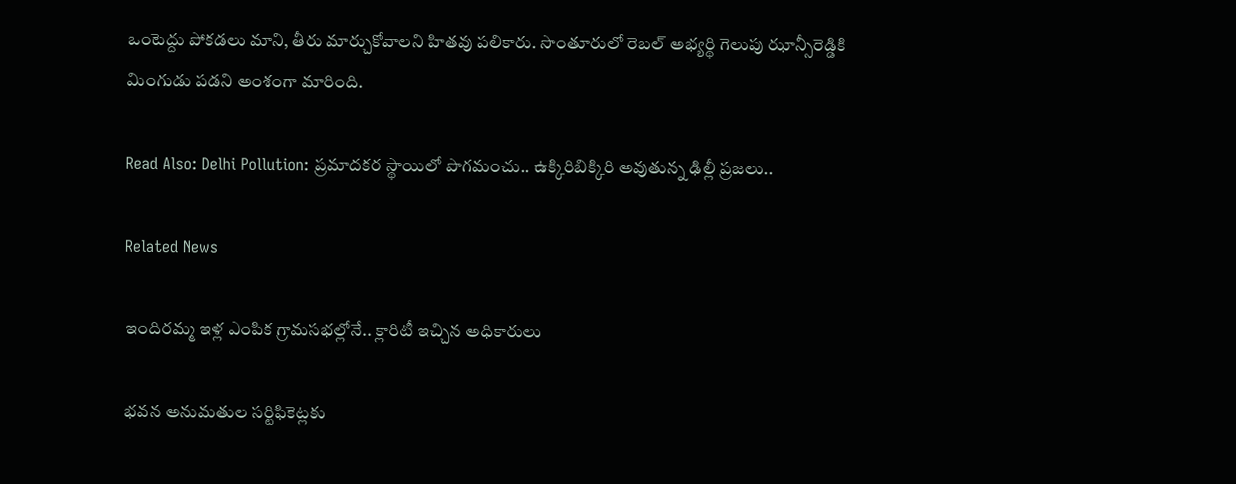ఒంటెద్దు పోకడలు మాని, తీరు మార్చుకోవాలని హితవు పలికారు. సొంతూరులో రెబల్ అభ్యర్థి గెలుపు ఝాన్సీరెడ్డికి మింగుడు పడని అంశంగా మారింది.

Read Also: Delhi Pollution: ప్రమాదకర స్థాయిలో పొగమంచు.. ఉక్కిరిబిక్కిరి అవుతున్న ఢిల్లీ ప్రజలు..

Related News

ఇందిరమ్మ ఇళ్ల ఎంపిక గ్రామసభల్లోనే.. క్లారిటీ ఇచ్చిన అధికారులు

భవన అనుమతుల సర్టిఫికెట్లకు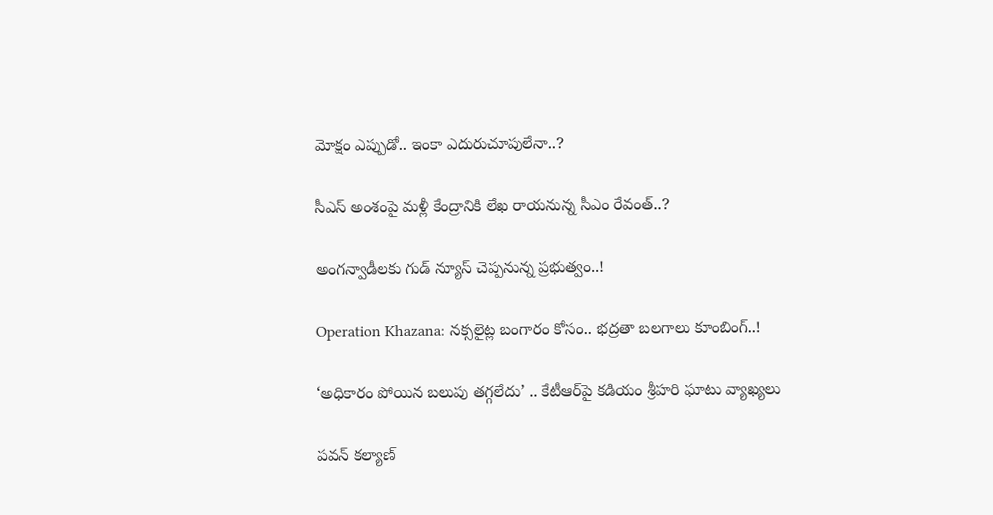మోక్షం ఎప్పుడో.. ఇంకా ఎదురుచూపులేనా..?

సీఎస్ అంశంపై మళ్లీ కేంద్రానికి లేఖ రాయనున్న సీఎం రేవంత్..?

అంగన్వాడీలకు గుడ్ న్యూస్ చెప్పనున్న ప్రభుత్వం..!

Operation Khazana: నక్సలైట్ల బంగారం కోసం.. భద్రతా బలగాలు కూంబింగ్..!

‘అధికారం పోయిన బలుపు తగ్గలేదు’ .. కేటీఆర్‌పై కడియం శ్రీహరి ఘాటు వ్యాఖ్యలు

పవన్ కల్యాణ్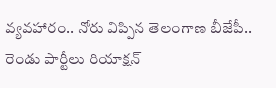వ్యవహారం.. నోరు విప్పిన తెలంగాణ బీజేపీ.. రెండు పార్టీలు రియాక్షన్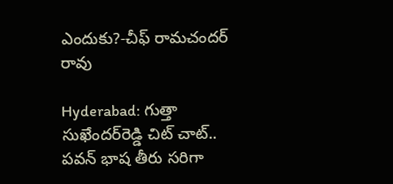ఎందుకు?-చీఫ్ రామచందర్ రావు

Hyderabad: గుత్తా సుఖేందర్‌రెడ్డి చిట్ చాట్.. పవన్ భాష తీరు సరిగా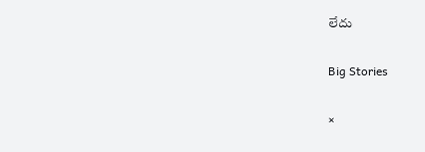లేదు

Big Stories

×